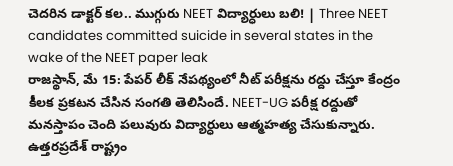చెదరిన డాక్టర్ కల.. ముగ్గురు NEET విద్యార్ధులు బలి! | Three NEET candidates committed suicide in several states in the wake of the NEET paper leak
రాజస్థాన్, మే 15: పేపర్ లీక్ నేపథ్యంలో నీట్ పరీక్షను రద్దు చేస్తూ కేంద్రం కీలక ప్రకటన చేసిన సంగతి తెలిసిందే. NEET-UG పరీక్ష రద్దుతో మనస్తాపం చెంది పలువురు విద్యార్ధులు ఆత్మహత్య చేసుకున్నారు. ఉత్తరప్రదేశ్ రాష్ట్రం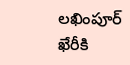లఖింపూర్ ఖేరీకి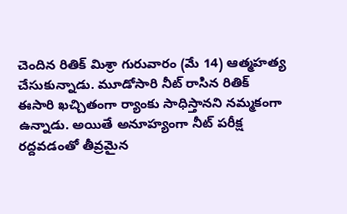చెందిన రితిక్ మిశ్రా గురువారం (మే 14) ఆత్మహత్య చేసుకున్నాడు. మూడోసారి నీట్ రాసిన రితిక్ ఈసారి ఖచ్చితంగా ర్యాంకు సాధిస్తానని నమ్మకంగా ఉన్నాడు. అయితే అనూహ్యంగా నీట్ పరీక్ష రద్దవడంతో తీవ్రమైన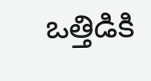ఒత్తిడికి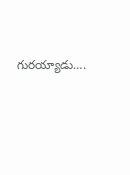గురయ్యాడు….